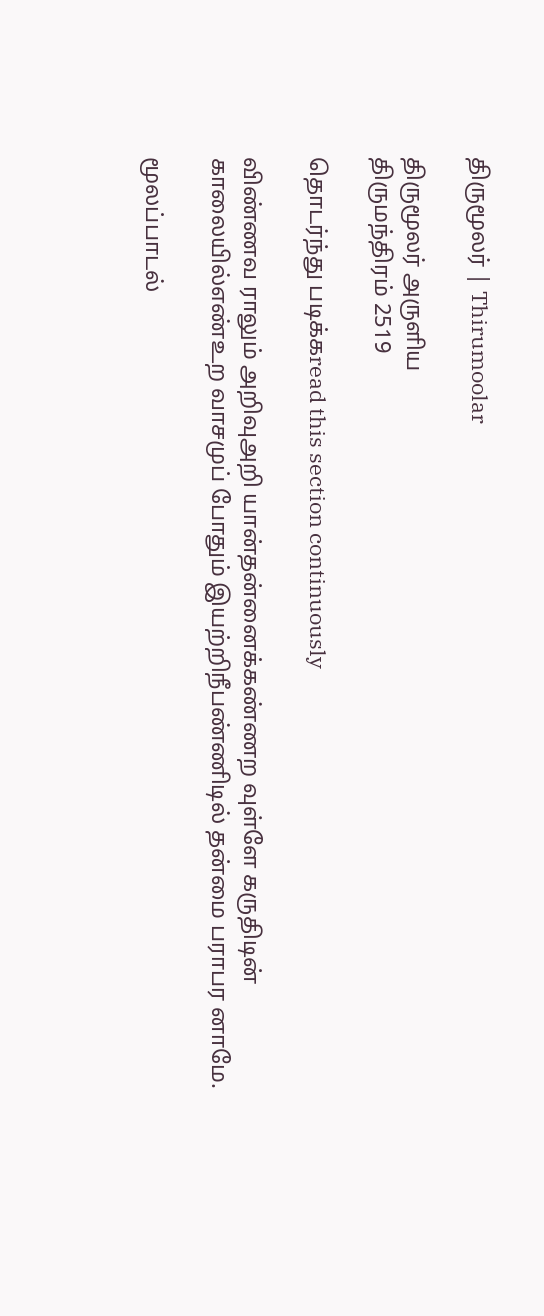திருமூலர் | Thirumoolar

திருமூலர் அருளிய
திருமந்திரம் 2519

தொடர்ந்து படிக்கread this section continuously

விண்ணவ ராலும் அறிவுஅறி யான்தன்னைக்கண்ணற வுள்ளே கருதிடின் காலையில்எண்உற வாசமுப் போதும் இயற்றிநீபண்ணிடில் தன்மை பராபர னாமே.

மூலப்பாடல்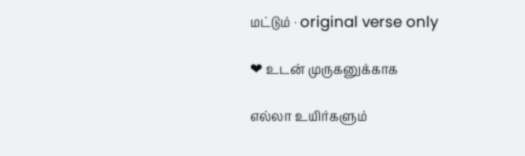மட்டும் · original verse only

❤ உடன் முருகனுக்காக

எல்லா உயிர்களும்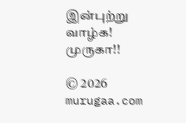இன்புற்று வாழ்க! முருகா!!

© 2026 murugaa.com